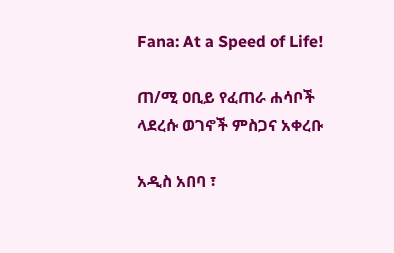Fana: At a Speed of Life!

ጠ/ሚ ዐቢይ የፈጠራ ሐሳቦች ላደረሱ ወገኖች ምስጋና አቀረቡ

አዲስ አበባ ፣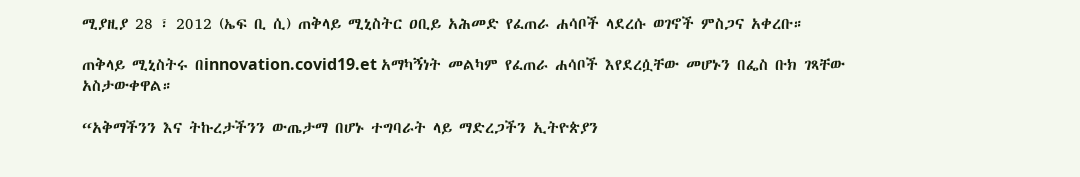ሚያዚያ 28 ፣ 2012 (ኤፍ ቢ ሲ) ጠቅላይ ሚኒስትር ዐቢይ አሕመድ የፈጠራ ሐሳቦች ላደረሱ ወገኖች ምስጋና አቀረቡ።

ጠቅላይ ሚኒስትሩ በinnovation.covid19.et አማካኝነት መልካም የፈጠራ ሐሳቦች እየደረሷቸው መሆኑን በፌስ ቡክ ገጻቸው አስታውቀዋል።

“አቅማችንን እና ትኩረታችንን ውጤታማ በሆኑ ተግባራት ላይ ማድረጋችን ኢትዮጵያን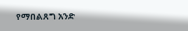የማበልጸግ አንድ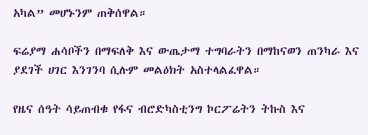አካል” መሆኑንም ጠቅሰዋል።

ፍሬያማ ሐሳቦችን በማፍለቅ እና ውጤታማ ተግባራትን በማከናወን ጠንካራ እና ያደገች ሀገር እንገንባ ሲሉም መልዕክት አስተላልፈዋል።

የዜና ሰዓት ሳይጠብቁ የፋና ብሮድካስቲንግ ኮርፖሬትን ትኩስ እና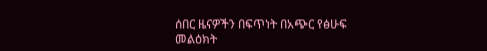ሰበር ዜናዎችን በፍጥነት በአጭር የፅሁፍ መልዕክት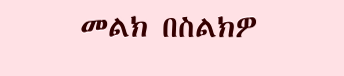መልክ በስልክዎ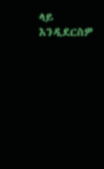ላይ እንዲደርስዎ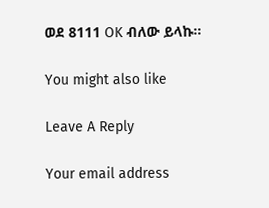ወደ 8111 OK ብለው ይላኩ።

You might also like

Leave A Reply

Your email address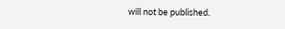will not be published.